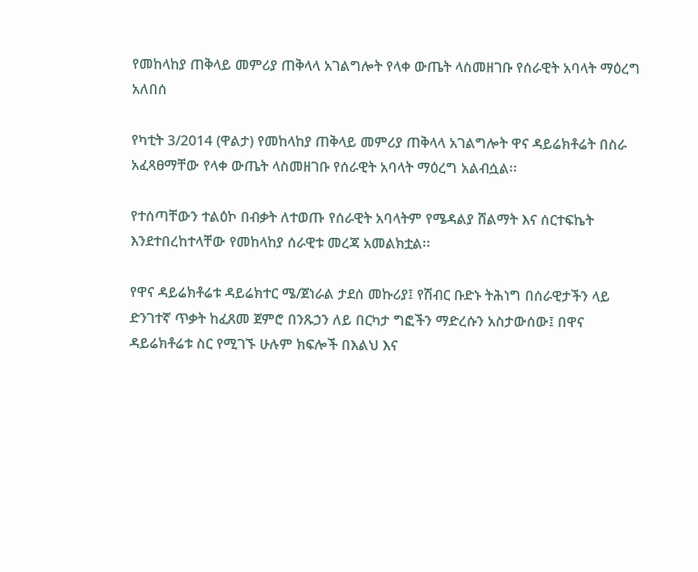የመከላከያ ጠቅላይ መምሪያ ጠቅላላ አገልግሎት የላቀ ውጤት ላስመዘገቡ የሰራዊት አባላት ማዕረግ አለበሰ

የካቲት 3/2014 (ዋልታ) የመከላከያ ጠቅላይ መምሪያ ጠቅላላ አገልግሎት ዋና ዳይሬክቶሬት በስራ አፈጻፀማቸው የላቀ ውጤት ላስመዘገቡ የሰራዊት አባላት ማዕረግ አልብሷል፡፡

የተሰጣቸውን ተልዕኮ በብቃት ለተወጡ የሰራዊት አባላትም የሜዳልያ ሸልማት እና ሰርተፍኬት እንደተበረከተላቸው የመከላከያ ሰራዊቱ መረጃ አመልክቷል፡፡

የዋና ዳይሬክቶሬቱ ዳይሬክተር ሜ/ጀነራል ታደሰ መኩሪያ፤ የሽብር ቡድኑ ትሕነግ በሰራዊታችን ላይ ድንገተኛ ጥቃት ከፈጸመ ጀምሮ በንጹኃን ለይ በርካታ ግፎችን ማድረሱን አስታውሰው፤ በዋና ዳይሬክቶሬቱ ስር የሚገኙ ሁሉም ክፍሎች በእልህ እና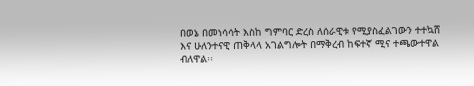በወኔ በመነሳሳት እስከ ግምባር ድረስ ለሰራዊቱ የሚያስፈልገውን ተተኳሸ እና ሁለንተናዊ ጠቅላላ አገልግሎት በማቅረብ ከፍተኛ ሚና ተጫውተዋል ብለዋል፡፡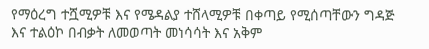የማዕረግ ተሿሚዎቹ እና የሜዳልያ ተሸላሚዎቹ በቀጣይ የሚሰጣቸውን ግዳጅ እና ተልዕኮ በብቃት ለመወጣት መነሳሳት እና አቅም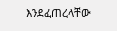እንደፈጠረላቸው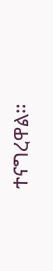ተናግረዋል፡፡